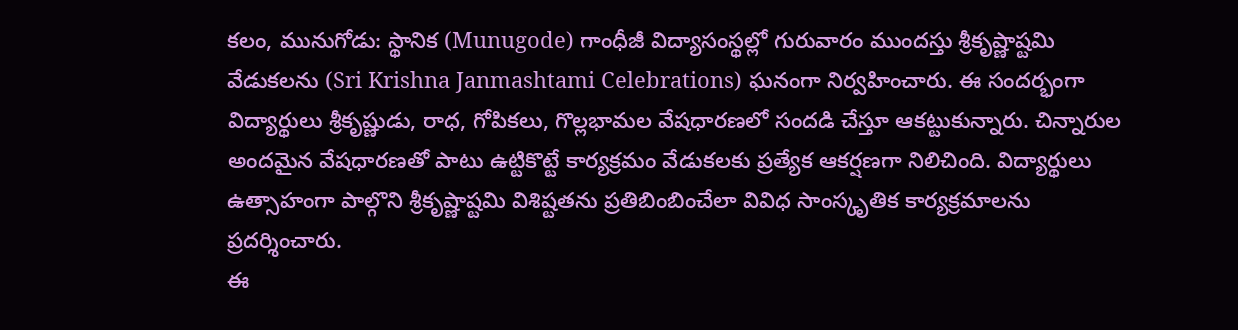కలం, మునుగోడు: స్థానిక (Munugode) గాంధీజీ విద్యాసంస్థల్లో గురువారం ముందస్తు శ్రీకృష్ణాష్టమి వేడుకలను (Sri Krishna Janmashtami Celebrations) ఘనంగా నిర్వహించారు. ఈ సందర్భంగా విద్యార్థులు శ్రీకృష్ణుడు, రాధ, గోపికలు, గొల్లభామల వేషధారణలో సందడి చేస్తూ ఆకట్టుకున్నారు. చిన్నారుల అందమైన వేషధారణతో పాటు ఉట్టికొట్టే కార్యక్రమం వేడుకలకు ప్రత్యేక ఆకర్షణగా నిలిచింది. విద్యార్థులు ఉత్సాహంగా పాల్గొని శ్రీకృష్ణాష్టమి విశిష్టతను ప్రతిబింబించేలా వివిధ సాంస్కృతిక కార్యక్రమాలను ప్రదర్శించారు.
ఈ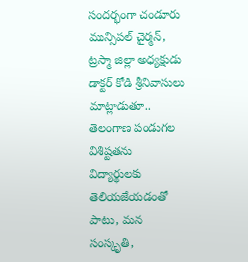సందర్భంగా చండూరు మున్సిపల్ చైర్మన్, ట్రస్మా జిల్లా అధ్యక్షుడు డాక్టర్ కోడి శ్రీనివాసులు మాట్లాడుతూ.. తెలంగాణ పండుగల విశిష్టతను విద్యార్థులకు తెలియజేయడంతో పాటు, మన సంస్కృతి,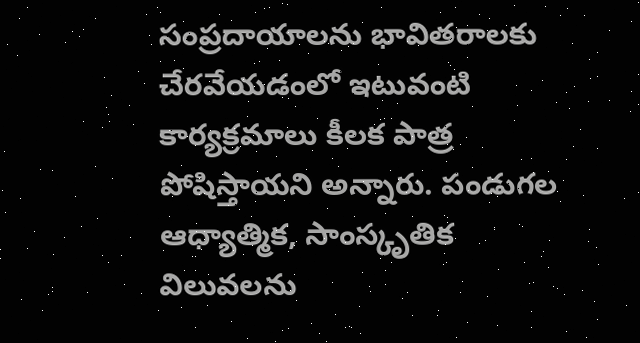సంప్రదాయాలను భావితరాలకు చేరవేయడంలో ఇటువంటి కార్యక్రమాలు కీలక పాత్ర పోషిస్తాయని అన్నారు. పండుగల ఆధ్యాత్మిక, సాంస్కృతిక విలువలను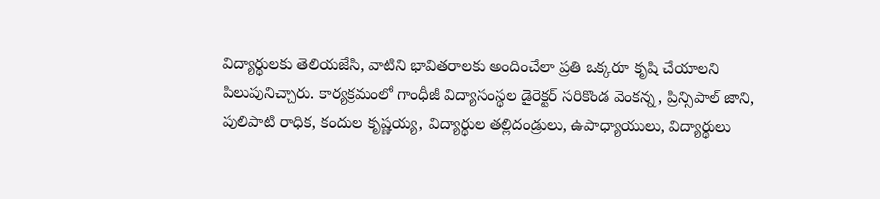విద్యార్థులకు తెలియజేసి, వాటిని భావితరాలకు అందించేలా ప్రతి ఒక్కరూ కృషి చేయాలని పిలుపునిచ్చారు. కార్యక్రమంలో గాంధీజీ విద్యాసంస్థల డైరెక్టర్ సరికొండ వెంకన్న, ప్రిన్సిపాల్ జాని, పులిపాటి రాధిక, కందుల కృష్ణయ్య, విద్యార్థుల తల్లిదండ్రులు, ఉపాధ్యాయులు, విద్యార్థులు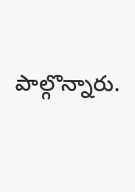పాల్గొన్నారు.